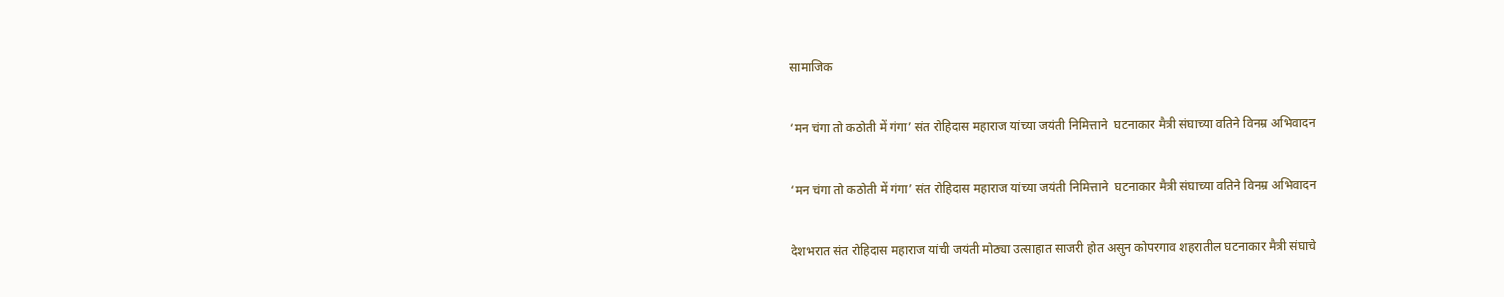सामाजिक

‘मन चंगा तो कठोती में गंगा’ संत रोहिदास महाराज यांच्या जयंती निमित्ताने  घटनाकार मैत्री संघाच्या वतिने विनम्र अभिवादन

‘मन चंगा तो कठोती में गंगा’ संत रोहिदास महाराज यांच्या जयंती निमित्ताने  घटनाकार मैत्री संघाच्या वतिने विनम्र अभिवादन

देशभरात संत रोहिदास महाराज यांची जयंती मोठ्या उत्साहात साजरी होत असुन कोपरगाव शहरातील घटनाकार मैत्री संघाचे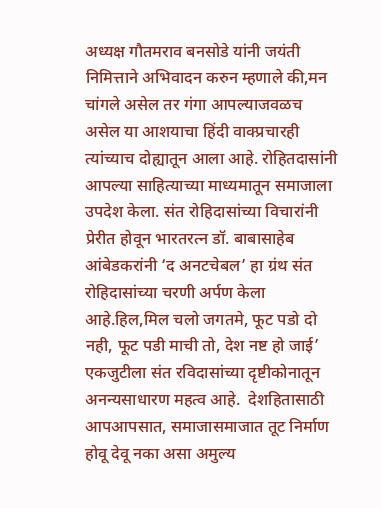अध्यक्ष गौतमराव बनसोडे यांनी जयंती निमित्ताने अभिवादन करुन म्हणाले की,मन चांगले असेल तर गंगा आपल्याजवळच असेल या आशयाचा हिंदी वाक्प्रचारही त्यांच्याच दोह्यातून आला आहे. रोहितदासांनी आपल्या साहित्याच्या माध्यमातून समाजाला उपदेश केला. संत रोहिदासांच्या विचारांनी प्रेरीत होवून भारतरत्न डॉ. बाबासाहेब आंबेडकरांनी ‘द अनटचेबल’ हा ग्रंथ संत रोहिदासांच्या चरणी अर्पण केला आहे.हिल,मिल चलो जगतमे, फूट पडो दो नही, फूट पडी माची तो, देश नष्ट हो जाई’ एकजुटीला संत रविदासांच्या दृष्टीकोनातून अनन्यसाधारण महत्व आहे.  देशहितासाठी आपआपसात, समाजासमाजात तूट निर्माण होवू देवू नका असा अमुल्य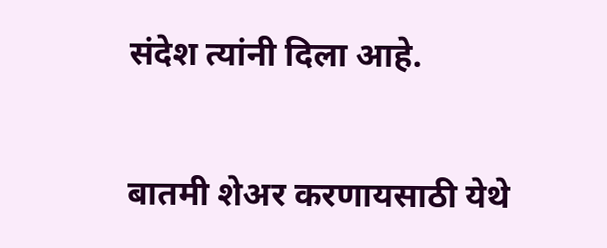संदेश त्यांनी दिला आहे.

बातमी शेअर करणायसाठी येथे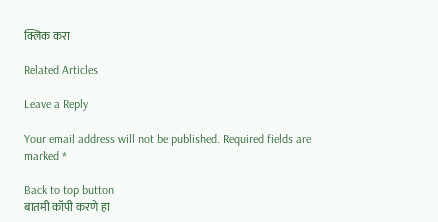क्लिक करा

Related Articles

Leave a Reply

Your email address will not be published. Required fields are marked *

Back to top button
बातमी कॉपी करणे हा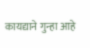कायद्याने गुन्हा आहे